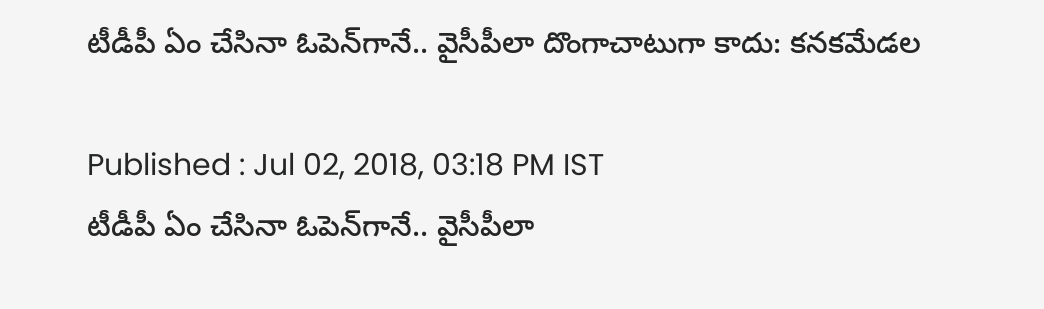టీడీపీ ఏం చేసినా ఓపెన్‌గానే.. వైసీపీలా దొంగాచాటుగా కాదు: కనకమేడల

Published : Jul 02, 2018, 03:18 PM IST
టీడీపీ ఏం చేసినా ఓపెన్‌గానే.. వైసీపీలా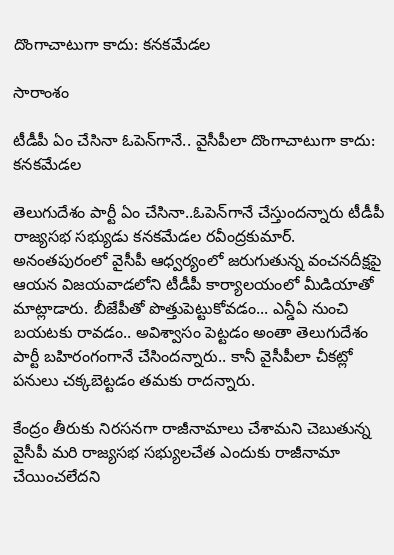దొంగాచాటుగా కాదు: కనకమేడల

సారాంశం

టీడీపీ ఏం చేసినా ఓపెన్‌గానే.. వైసీపీలా దొంగాచాటుగా కాదు: కనకమేడల

తెలుగుదేశం పార్టీ ఏం చేసినా..ఓపెన్‌గానే చేస్తుందన్నారు టీడీపీ రాజ్యసభ సభ్యుడు కనకమేడల రవీంద్రకుమార్. అనంతపురంలో వైసీపీ ఆధ్వర్యంలో జరుగుతున్న వంచనదీక్షపై ఆయన విజయవాడలోని టీడీపీ కార్యాలయంలో మీడియాతో మాట్లాడారు. బీజేపీతో పొత్తుపెట్టుకోవడం... ఎన్డీఏ నుంచి బయటకు రావడం.. అవిశ్వాసం పెట్టడం అంతా తెలుగుదేశం పార్టీ బహిరంగంగానే చేసిందన్నారు.. కానీ వైసీపీలా చీకట్లో పనులు చక్కబెట్టడం తమకు రాదన్నారు.

కేంద్రం తీరుకు నిరసనగా రాజీనామాలు చేశామని చెబుతున్న వైసీపీ మరి రాజ్యసభ సభ్యులచేత ఎందుకు రాజీనామా చేయించలేదని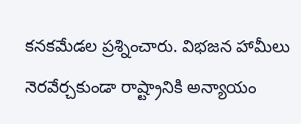కనకమేడల ప్రశ్నించారు. విభజన హామీలు నెరవేర్చకుండా రాష్ట్రానికి అన్యాయం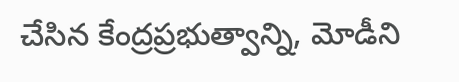చేసిన కేంద్రప్రభుత్వాన్ని, మోడీని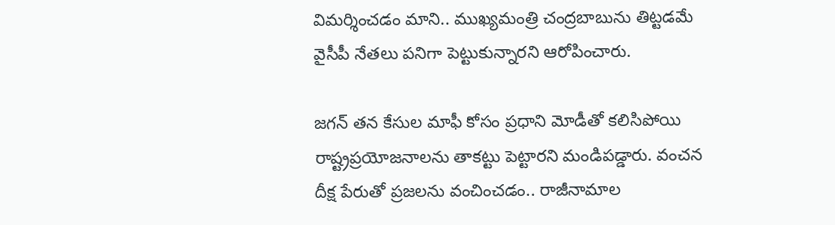విమర్శించడం మాని.. ముఖ్యమంత్రి చంద్రబాబును తిట్టడమే వైసీపీ నేతలు పనిగా పెట్టుకున్నారని ఆరోపించారు.

జగన్ తన కేసుల మాఫీ కోసం ప్రధాని మోడీతో కలిసిపోయి రాష్ట్రప్రయోజనాలను తాకట్టు పెట్టారని మండిపడ్డారు. వంచన దీక్ష పేరుతో ప్రజలను వంచించడం.. రాజీనామాల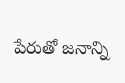పేరుతో జనాన్ని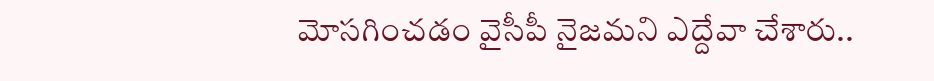మోసగించడం వైసీపీ నైజమని ఎద్దేవా చేశారు..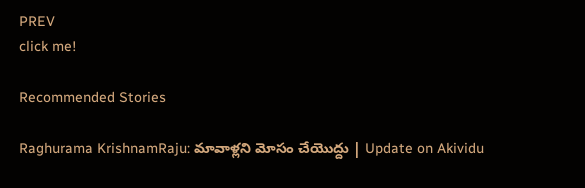PREV
click me!

Recommended Stories

Raghurama KrishnamRaju: మావాళ్లని మోసం చేయొద్దు | Update on Akividu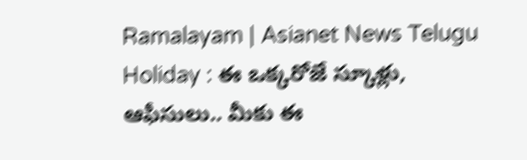Ramalayam | Asianet News Telugu
Holiday : ఈ ఒక్కరోజే స్కూళ్లు, ఆఫీసులు.. మీకు ఈ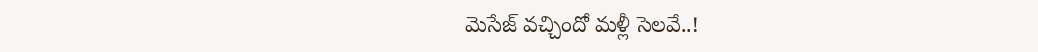మెసేజ్ వచ్చిందో మళ్లీ సెలవే..!